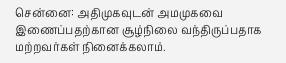சென்னை: அதிமுகவுடன் அமமுகவை இணைப்பதற்கான சூழ்நிலை வந்திருப்பதாக மற்றவர்கள் நினைக்கலாம்.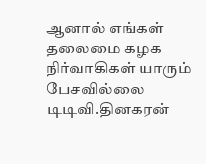ஆனால் எங்கள் தலைமை கழக நிர்வாகிகள் யாரும் பேசவில்லை டிடிவி.தினகரன்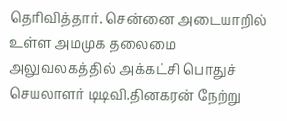தெரிவித்தார். சென்னை அடையாறில் உள்ள அமமுக தலைமை அலுவலகத்தில் அக்கட்சி பொதுச் செயலாளர் டிடிவி.தினகரன் நேற்று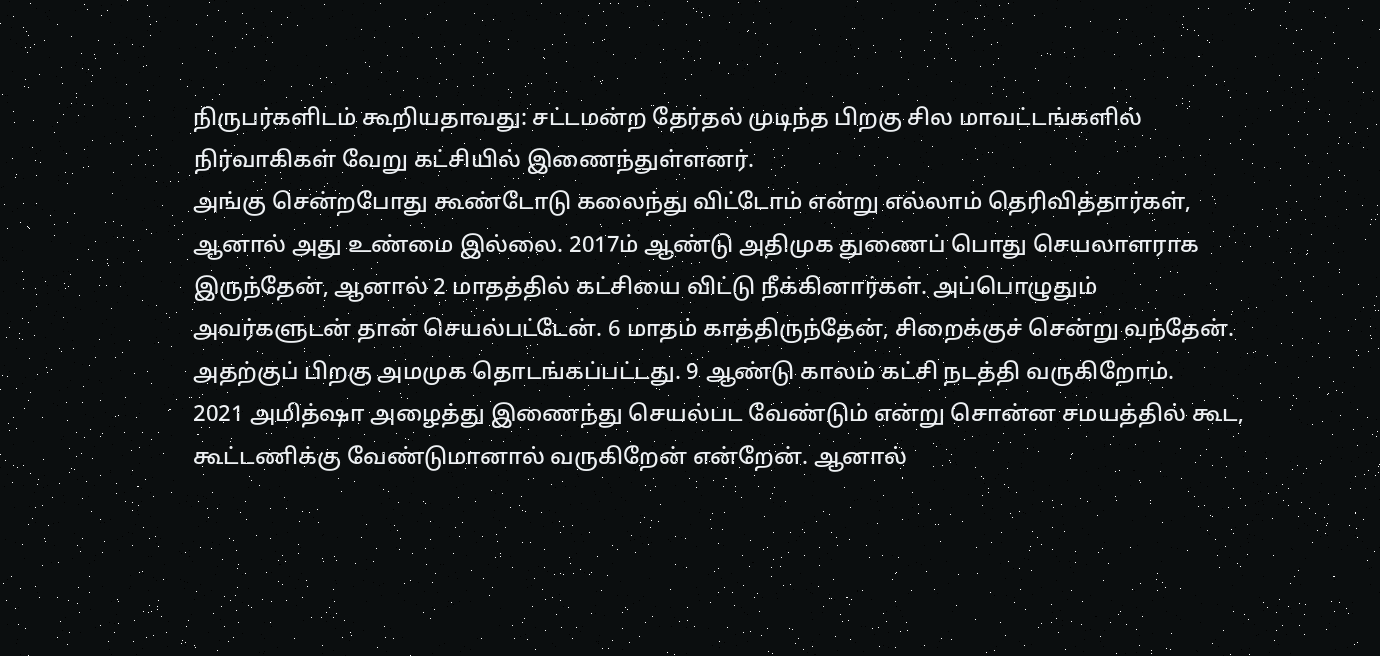நிருபர்களிடம் கூறியதாவது: சட்டமன்ற தேர்தல் முடிந்த பிறகு சில மாவட்டங்களில் நிர்வாகிகள் வேறு கட்சியில் இணைந்துள்ளனர்.
அங்கு சென்றபோது கூண்டோடு கலைந்து விட்டோம் என்று எல்லாம் தெரிவித்தார்கள், ஆனால் அது உண்மை இல்லை. 2017ம் ஆண்டு அதிமுக துணைப் பொது செயலாளராக இருந்தேன், ஆனால் 2 மாதத்தில் கட்சியை விட்டு நீக்கினார்கள். அப்பொழுதும் அவர்களுடன் தான் செயல்பட்டேன். 6 மாதம் காத்திருந்தேன், சிறைக்குச் சென்று வந்தேன். அதற்குப் பிறகு அமமுக தொடங்கப்பட்டது. 9 ஆண்டு காலம் கட்சி நடத்தி வருகிறோம்.
2021 அமித்ஷா அழைத்து இணைந்து செயல்பட வேண்டும் என்று சொன்ன சமயத்தில் கூட, கூட்டணிக்கு வேண்டுமானால் வருகிறேன் என்றேன். ஆனால்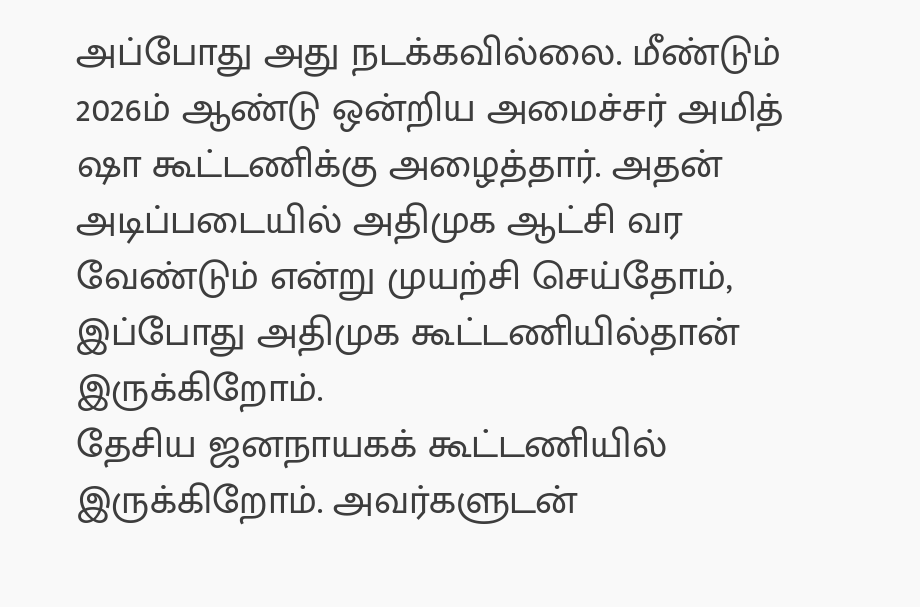அப்போது அது நடக்கவில்லை. மீண்டும் 2026ம் ஆண்டு ஒன்றிய அமைச்சர் அமித் ஷா கூட்டணிக்கு அழைத்தார். அதன் அடிப்படையில் அதிமுக ஆட்சி வர வேண்டும் என்று முயற்சி செய்தோம், இப்போது அதிமுக கூட்டணியில்தான் இருக்கிறோம்.
தேசிய ஜனநாயகக் கூட்டணியில் இருக்கிறோம். அவர்களுடன்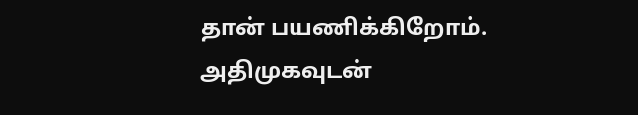தான் பயணிக்கிறோம். அதிமுகவுடன்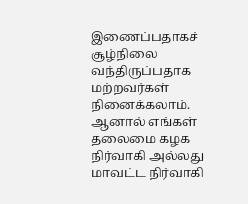இணைப்பதாகச் சூழ்நிலை வந்திருப்பதாக மற்றவர்கள் நினைக்கலாம். ஆனால் எங்கள் தலைமை கழக நிர்வாகி அல்லது மாவட்ட நிர்வாகி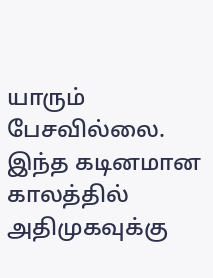யாரும் பேசவில்லை. இந்த கடினமான காலத்தில் அதிமுகவுக்கு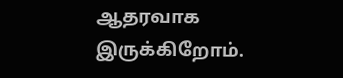ஆதரவாக இருக்கிறோம்.